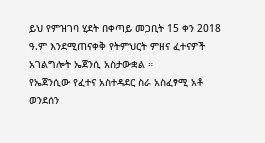ይህ የምዝገባ ሂደት በቀጣይ መጋቢት 15 ቀን 2018 ዓ.ም እንደሚጠናቀቅ የትምህርት ምዘና ፈተናዎች አገልግሎት ኤጀንሲ አስታውቋል ።
የኤጀንሲው የፈተና አስተዳደር ስራ አስፈፃሚ አቶ ወንደሰን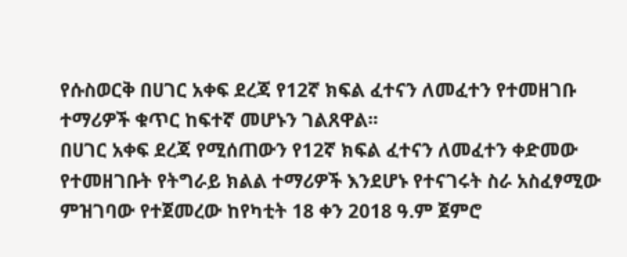የሱስወርቅ በሀገር አቀፍ ደረጃ የ12ኛ ክፍል ፈተናን ለመፈተን የተመዘገቡ ተማሪዎች ቁጥር ከፍተኛ መሆኑን ገልጸዋል፡፡
በሀገር አቀፍ ደረጃ የሚሰጠውን የ12ኛ ክፍል ፈተናን ለመፈተን ቀድመው የተመዘገቡት የትግራይ ክልል ተማሪዎች እንደሆኑ የተናገሩት ስራ አስፈፃሚው ምዝገባው የተጀመረው ከየካቲት 18 ቀን 2018 ዓ.ም ጀምሮ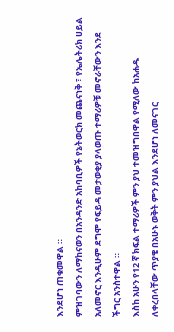እንደሆነ ጠቁመዋል ።
ምዝገባውን ለማከናወን በአንዳንድ አከባቢዎች የኔትወርክ መጨናነቅ ፣ የኤሌትሪክ ሀይል አለመኖር እንዲሁም ደግሞ የፍይዳ መታወቂያ ያላወጡ ተማሪዎቹ መኖራቸውን እንደ ችግር አንስተዋል ።
እስከ አሁን የ12 ኛ ክፍል ተማሪዎች ምን ያህ ተመዝግበዋል የሚለው ከአሐዱ ለቀረበላቸው ጥያቄ በአሁኑ ወቅት ምን ያህል እንደሆነ ለመናገር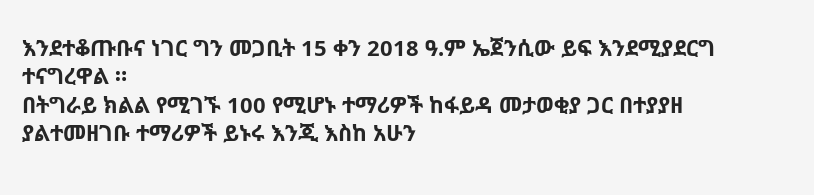እንደተቆጡቡና ነገር ግን መጋቢት 15 ቀን 2018 ዓ.ም ኤጀንሲው ይፍ እንደሚያደርግ ተናግረዋል ።
በትግራይ ክልል የሚገኙ 100 የሚሆኑ ተማሪዎች ከፋይዳ መታወቂያ ጋር በተያያዘ ያልተመዘገቡ ተማሪዎች ይኑሩ እንጂ እስከ አሁን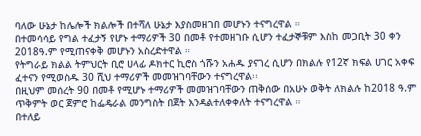ባለው ሁኔታ ከሌሎች ክልሎች በተሻለ ሁኔታ እያስመዘገበ መሆኑን ተናግረዋል ።
በተመሳሳይ የግል ተፈታኝ የሆኑ ተማሪዎች 30 በመቶ የተመዘገቡ ሲሆን ተፈታኞቹም እስከ መጋቢት 30 ቀን 2018ዓ.ም የሚጠናቀቅ መሆኑን አስረድተዋል ።
የትግራይ ክልል ትምህርት ቢሮ ሀላፊ ዶክተር ኪሮስ ጎሹን አሐዱ ያናገረ ሲሆን በክልሉ የ12ኛ ክፍል ሀገር አቀፍ ፈተናን የሚወስዱ 30 ሺህ ተማሪዎች መመዝገባቸውን ተናግረዋል፡፡
በዚህም መሰረት 90 በመቶ የሚሆኑ ተማሪዎች መመዝገባቸውን ጠቅሰው በአሁኑ ወቅት ለክልሉ ከ2018 ዓ.ም ጥቅምት ወር ጀምሮ ከፌዴራል መንግስት በጀት እንዳልተለቀቀለት ተናግረዋል ።
በተለይ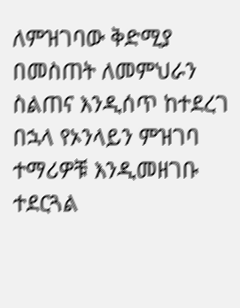ለምዝገባው ቅድሚያ በመስጠት ለመምህራን ስልጠና እንዲሰጥ ከተደረገ በኋላ የኦንላይን ምዝገባ ተማሪዎቹ እንዲመዘገቡ ተደርጓል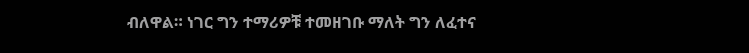ብለዋል። ነገር ግን ተማሪዎቹ ተመዘገቡ ማለት ግን ለፈተና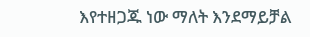እየተዘጋጁ ነው ማለት እንደማይቻል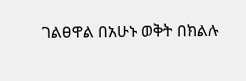ገልፀዋል በአሁኑ ወቅት በክልሉ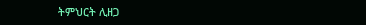ትምህርት ሊዘጋ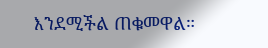እንደሚችል ጠቁመዋል።